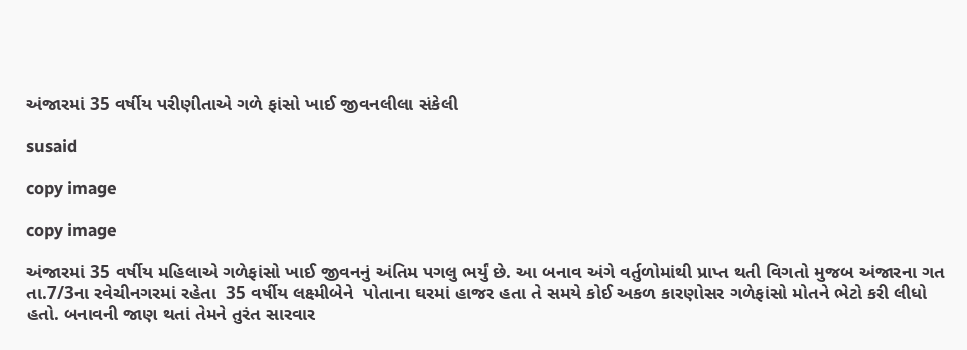અંજારમાં 35 વર્ષીય પરીણીતાએ ગળે ફાંસો ખાઈ જીવનલીલા સંકેલી

susaid

copy image

copy image

અંજારમાં 35 વર્ષીય મહિલાએ ગળેફાંસો ખાઈ જીવનનું અંતિમ પગલુ ભર્યું છે. આ બનાવ અંગે વર્તુળોમાંથી પ્રાપ્ત થતી વિગતો મુજબ અંજારના ગત તા.7/3ના રવેચીનગરમાં રહેતા  35 વર્ષીય લક્ષ્મીબેને  પોતાના ઘરમાં હાજર હતા તે સમયે કોઈ અકળ કારણોસર ગળેફાંસો મોતને ભેટો કરી લીધો હતો. બનાવની જાણ થતાં તેમને તુરંત સારવાર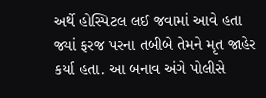અર્થે હોસ્પિટલ લઈ જવામાં આવે હતા જ્યાં ફરજ પરના તબીબે તેમને મૃત જાહેર કર્યા હતા. આ બનાવ અંગે પોલીસે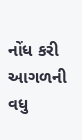નોંધ કરી આગળની વધુ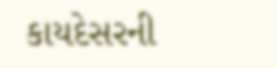કાયદેસરની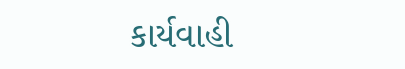કાર્યવાહી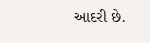આદરી છે.